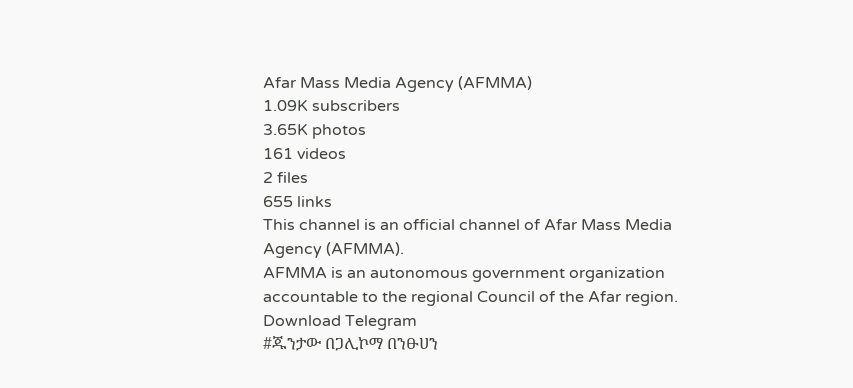Afar Mass Media Agency (AFMMA)
1.09K subscribers
3.65K photos
161 videos
2 files
655 links
This channel is an official channel of Afar Mass Media Agency (AFMMA).
AFMMA is an autonomous government organization accountable to the regional Council of the Afar region.
Download Telegram
#ጁንታው በጋሊኮማ በንፁሀን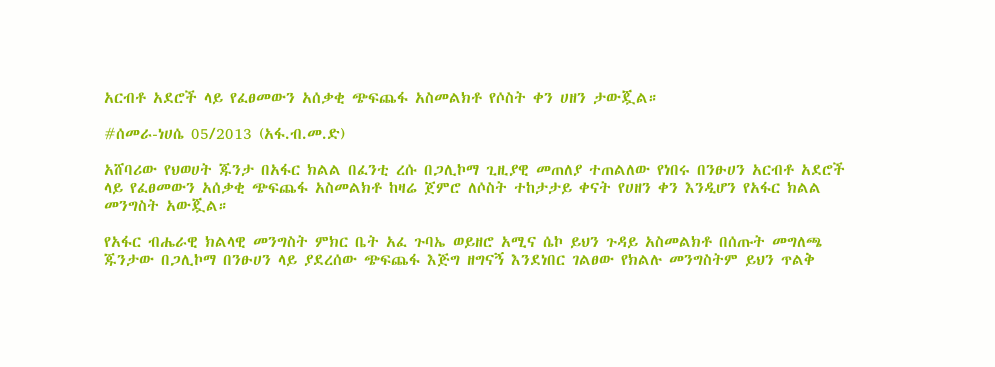አርብቶ አደሮች ላይ የፈፀመውን አሰቃቂ ጭፍጨፋ አስመልክቶ የሶስት ቀን ሀዘን ታውጇል።

#ሰመራ-ነሀሴ 05/2013 (አፋ.ብ.መ.ድ)

አሸባሪው የህወሀት ጁንታ በአፋር ክልል በፈንቲ ረሱ በጋሊኮማ ጊዚያዊ መጠለያ ተጠልለው የነበሩ በንፁሀን አርብቶ አደሮች ላይ የፈፀመውን አሰቃቂ ጭፍጨፋ አስመልክቶ ከዛሬ ጀምሮ ለሶስት ተከታታይ ቀናት የሀዘን ቀን እንዲሆን የአፋር ክልል መንግስት አውጇል።

የአፋር ብሔራዊ ክልላዊ መንግስት ምክር ቤት አፈ ጉባኤ ወይዘሮ አሚና ሴኮ ይህን ጉዳይ አስመልክቶ በሰጡት መግለጫ ጁንታው በጋሊኮማ በንፁሀን ላይ ያደረሰው ጭፍጨፋ እጅግ ዘግናኝ እንደነበር ገልፀው የክልሉ መንግስትም ይህን ጥልቅ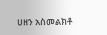ሀዘን አስመልክቶ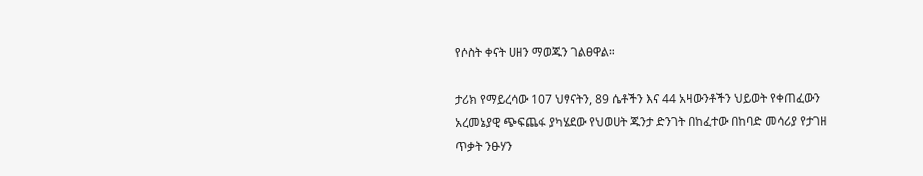የሶስት ቀናት ሀዘን ማወጁን ገልፀዋል።

ታሪክ የማይረሳው 107 ህፃናትን, 89 ሴቶችን እና 44 አዛውንቶችን ህይወት የቀጠፈውን አረመኔያዊ ጭፍጨፋ ያካሄደው የህወሀት ጁንታ ድንገት በከፈተው በከባድ መሳሪያ የታገዘ ጥቃት ንፁሃን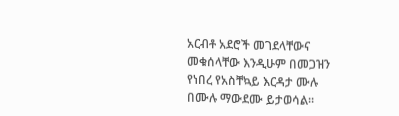አርብቶ አደሮች መገደላቸውና መቁሰላቸው እንዲሁም በመጋዝን የነበረ የአስቸኳይ እርዳታ ሙሉ በሙሉ ማውደሙ ይታወሳል።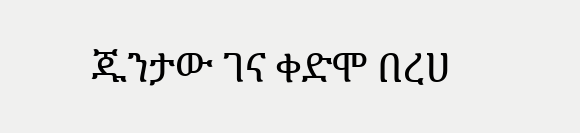ጁንታው ገና ቀድሞ በረሀ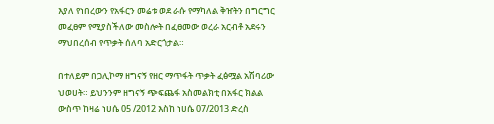እያለ የነበረውን የአፋርን መሬቱ ወደ ራሱ የማካለል ቅዠትን በግርግር መፈፀም የሚያስችለው መስሎት በፈፀመው ወረራ አርብቶ አደሩን ማህበረሰብ የጥቃት ሰለባ አድርጎታል።

በተለይም በጋሊኮማ ዘግናኝ የዘር ማጥፋት ጥቃት ፈፅሟል አሽባሪው ህወሀት። ይህንንም ዘግናኝ ጭፍጨፋ አስመልክቲ በአፋር ክልል ውስጥ ከዛሬ ነሀሴ 05 /2012 እስከ ነሀሴ 07/2013 ድረስ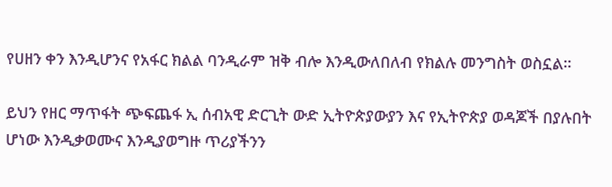የሀዘን ቀን እንዲሆንና የአፋር ክልል ባንዲራም ዝቅ ብሎ እንዲውለበለብ የክልሉ መንግስት ወስኗል።

ይህን የዘር ማጥፋት ጭፍጨፋ ኢ ሰብአዊ ድርጊት ውድ ኢትዮጵያውያን እና የኢትዮጵያ ወዳጆች በያሉበት ሆነው እንዲቃወሙና እንዲያወግዙ ጥሪያችንን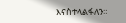እናስተላልፋለን።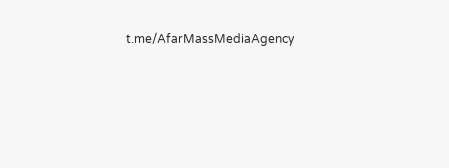t.me/AfarMassMediaAgency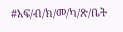#አፍ/ብ/ክ/መ/ካ/ጽ/ቤት